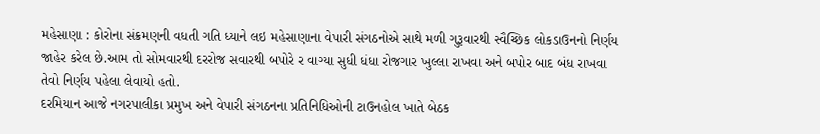મહેસાણા : કોરોના સંક્રમણની વધતી ગતિ ધ્યાને લઇ મહેસાણાના વેપારી સંગઠનોએ સાથે મળી ગુરૂવારથી સ્વૈચ્છિક લોકડાઉનનો નિર્ણય જાહેર કરેલ છે.આમ તો સોમવારથી દરરોજ સવારથી બપોરે ર વાગ્યા સુધી ધંધા રોજગાર ખુલ્લા રાખવા અને બપોર બાદ બંધ રાખવા તેવો નિર્ણય પહેલા લેવાયો હતો.
દરમિયાન આજે નગરપાલીકા પ્રમુખ અને વેપારી સંગઠનના પ્રતિનિધિઓની ટાઉનહોલ ખાતે બેઠક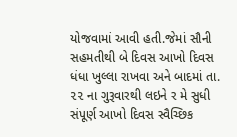યોજવામાં આવી હતી.જેમાં સૌની સહમતીથી બે દિવસ આખો દિવસ ધંધા ખુલ્લા રાખવા અને બાદમાં તા. ૨૨ ના ગુરૂવારથી લઇને ર મે સુધી સંપૂર્ણ આખો દિવસ સ્વૈચ્છિક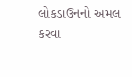લોકડાઉનનો અમલ કરવા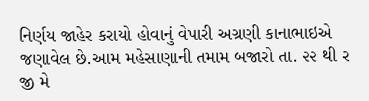નિર્ણય જાહેર કરાયો હોવાનું વેપારી અગ્રણી કાનાભાઇએ જણાવેલ છે.આમ મહેસાણાની તમામ બજારો તા. ૨૨ થી ર જી મે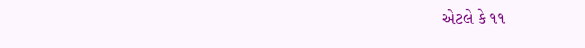એટલે કે ૧૧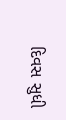દિવસ સુધી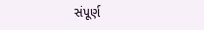સંપૂર્ણ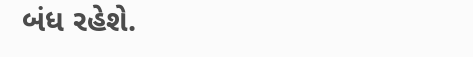બંધ રહેશે.